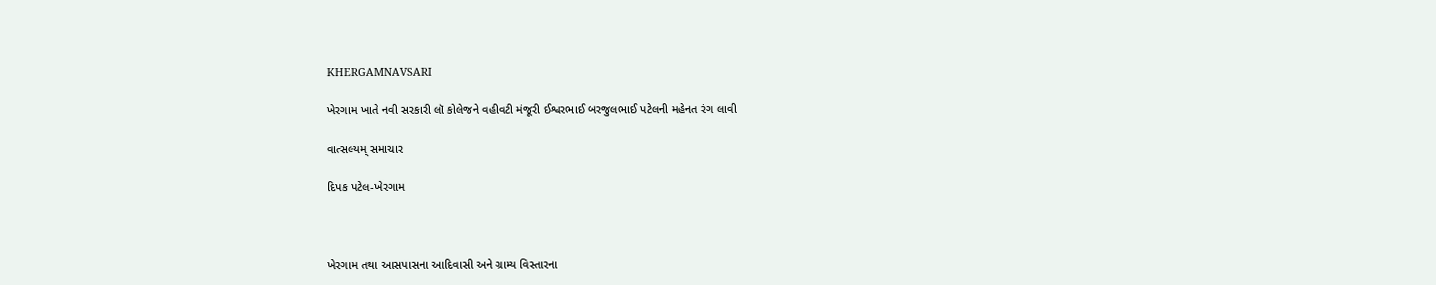KHERGAMNAVSARI

ખેરગામ ખાતે નવી સરકારી લૉ કોલેજને વહીવટી મંજૂરી ઈશ્વરભાઈ બરજુલભાઈ પટેલની મહેનત રંગ લાવી

વાત્સલ્યમ્ સમાચાર

દિપક પટેલ-ખેરગામ



ખેરગામ તથા આસપાસના આદિવાસી અને ગ્રામ્ય વિસ્તારના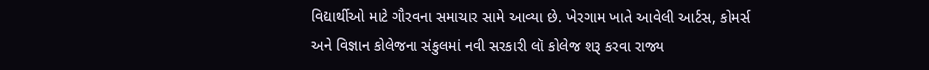વિદ્યાર્થીઓ માટે ગૌરવના સમાચાર સામે આવ્યા છે. ખેરગામ ખાતે આવેલી આર્ટસ, કોમર્સ અને વિજ્ઞાન કોલેજના સંકુલમાં નવી સરકારી લૉ કોલેજ શરૂ કરવા રાજ્ય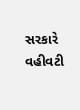સરકારે વહીવટી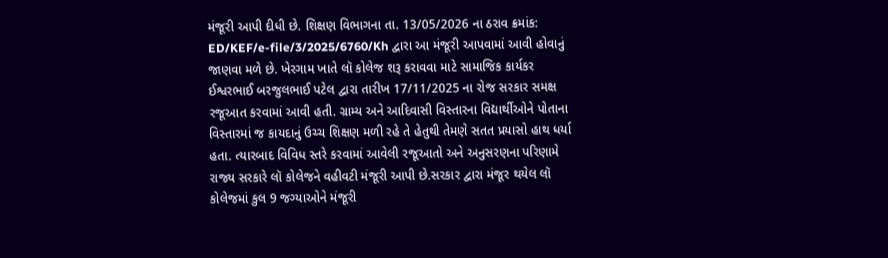મંજૂરી આપી દીધી છે. શિક્ષણ વિભાગના તા. 13/05/2026 ના ઠરાવ ક્રમાંક: ED/KEF/e-file/3/2025/6760/Kh દ્વારા આ મંજૂરી આપવામાં આવી હોવાનું જાણવા મળે છે. ખેરગામ ખાતે લૉ કોલેજ શરૂ કરાવવા માટે સામાજિક કાર્યકર ઈશ્વરભાઈ બરજુલભાઈ પટેલ દ્વારા તારીખ 17/11/2025 ના રોજ સરકાર સમક્ષ રજૂઆત કરવામાં આવી હતી. ગ્રામ્ય અને આદિવાસી વિસ્તારના વિદ્યાર્થીઓને પોતાના વિસ્તારમાં જ કાયદાનું ઉચ્ચ શિક્ષણ મળી રહે તે હેતુથી તેમણે સતત પ્રયાસો હાથ ધર્યા હતા. ત્યારબાદ વિવિધ સ્તરે કરવામાં આવેલી રજૂઆતો અને અનુસરણના પરિણામે રાજ્ય સરકારે લૉ કોલેજને વહીવટી મંજૂરી આપી છે.સરકાર દ્વારા મંજૂર થયેલ લૉ કોલેજમાં કુલ 9 જગ્યાઓને મંજૂરી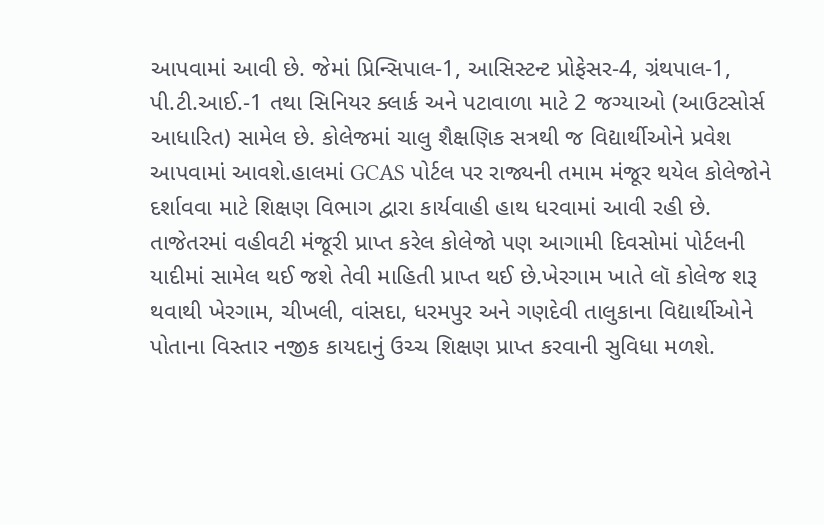આપવામાં આવી છે. જેમાં પ્રિન્સિપાલ-1, આસિસ્ટન્ટ પ્રોફેસર-4, ગ્રંથપાલ-1, પી.ટી.આઈ.-1 તથા સિનિયર ક્લાર્ક અને પટાવાળા માટે 2 જગ્યાઓ (આઉટસોર્સ આધારિત) સામેલ છે. કોલેજમાં ચાલુ શૈક્ષણિક સત્રથી જ વિદ્યાર્થીઓને પ્રવેશ આપવામાં આવશે.હાલમાં GCAS પોર્ટલ પર રાજ્યની તમામ મંજૂર થયેલ કોલેજોને દર્શાવવા માટે શિક્ષણ વિભાગ દ્વારા કાર્યવાહી હાથ ધરવામાં આવી રહી છે. તાજેતરમાં વહીવટી મંજૂરી પ્રાપ્ત કરેલ કોલેજો પણ આગામી દિવસોમાં પોર્ટલની યાદીમાં સામેલ થઈ જશે તેવી માહિતી પ્રાપ્ત થઈ છે.ખેરગામ ખાતે લૉ કોલેજ શરૂ થવાથી ખેરગામ, ચીખલી, વાંસદા, ધરમપુર અને ગણદેવી તાલુકાના વિદ્યાર્થીઓને પોતાના વિસ્તાર નજીક કાયદાનું ઉચ્ચ શિક્ષણ પ્રાપ્ત કરવાની સુવિધા મળશે.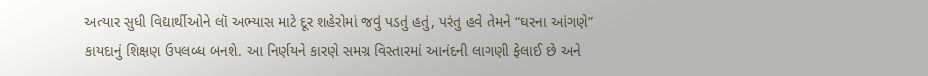અત્યાર સુધી વિદ્યાર્થીઓને લૉ અભ્યાસ માટે દૂર શહેરોમાં જવું પડતું હતું, પરંતુ હવે તેમને “ઘરના આંગણે” કાયદાનું શિક્ષણ ઉપલબ્ધ બનશે. આ નિર્ણયને કારણે સમગ્ર વિસ્તારમાં આનંદની લાગણી ફેલાઈ છે અને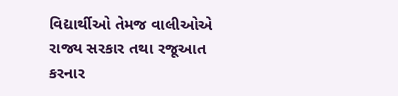વિદ્યાર્થીઓ તેમજ વાલીઓએ રાજ્ય સરકાર તથા રજૂઆત કરનાર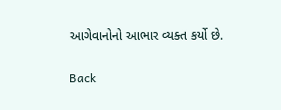આગેવાનોનો આભાર વ્યક્ત કર્યો છે.

Back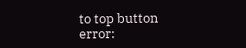to top button
error: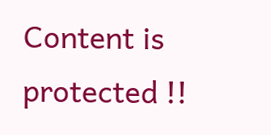Content is protected !!